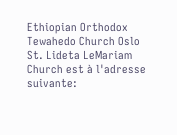Ethiopian Orthodox Tewahedo Church Oslo St. Lideta LeMariam Church est à l'adresse suivante: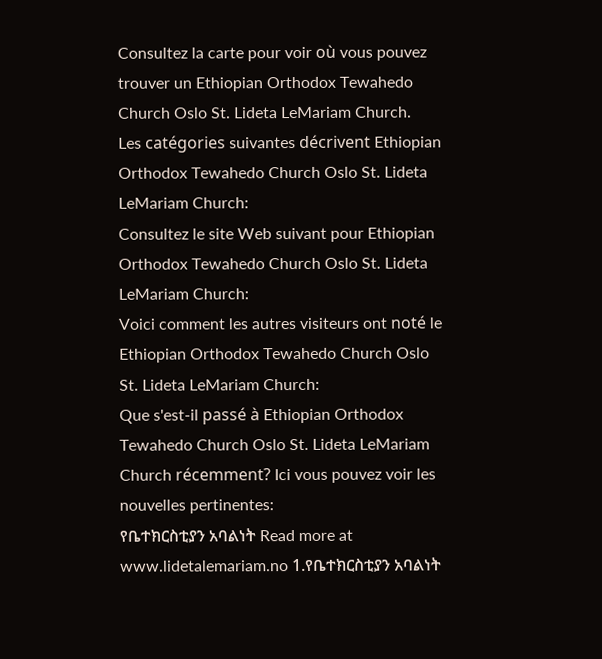Consultez la carte pour voir où vous pouvez trouver un Ethiopian Orthodox Tewahedo Church Oslo St. Lideta LeMariam Church.
Les catégories suivantes décrivent Ethiopian Orthodox Tewahedo Church Oslo St. Lideta LeMariam Church:
Consultez le site Web suivant pour Ethiopian Orthodox Tewahedo Church Oslo St. Lideta LeMariam Church:
Voici comment les autres visiteurs ont noté le Ethiopian Orthodox Tewahedo Church Oslo St. Lideta LeMariam Church:
Que s'est-il passé à Ethiopian Orthodox Tewahedo Church Oslo St. Lideta LeMariam Church récemment? Ici vous pouvez voir les nouvelles pertinentes:
የቤተክርስቲያን አባልነት Read more at www.lidetalemariam.no 1.የቤተክርስቲያን አባልነት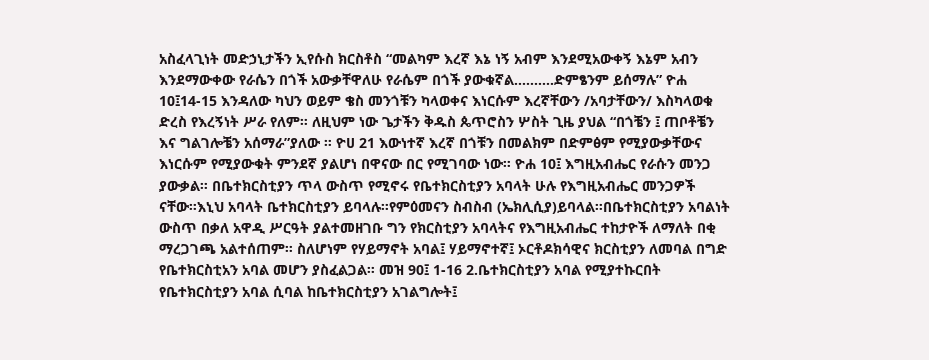አስፈላጊነት መድኃኒታችን ኢየሱስ ክርስቶስ “መልካም እረኛ እኔ ነኝ አብም እንደሚአውቀኝ እኔም አብን እንደማውቀው የራሴን በጎች አውቃቸዋለሁ የራሴም በጎች ያውቁኛል..........ድምፄንም ይሰማሉ” ዮሐ 10፤14-15 እንዳለው ካህን ወይም ቄስ መንጎቹን ካላወቀና እነርሱም እረኛቸውን /አባታቸውን/ እስካላወቁ ድረስ የእረኝነት ሥራ የለም። ለዚህም ነው ጌታችን ቅዱስ ጴጥሮስን ሦስት ጊዜ ያህል “በጎቼን ፤ ጠቦቶቼን እና ግልገሎቼን አሰማራ”ያለው ። ዮሀ 21 እውነተኛ እረኛ በጎቹን በመልክም በድምፅም የሚያውቃቸውና እነርሱም የሚያውቁት ምንደኛ ያልሆነ በዋናው በር የሚገባው ነው። ዮሐ 10፤ እግዚአብሔር የራሱን መንጋ ያውቃል። በቤተክርስቲያን ጥላ ውስጥ የሚኖሩ የቤተክርስቲያን አባላት ሁሉ የእግዚአብሔር መንጋዎች ናቸው።እኒህ አባላት ቤተክርስቲያን ይባላሉ።የምዕመናን ስብስብ (ኤክሊሲያ)ይባላል።በቤተክርስቲያን አባልነት ውስጥ በቃለ አዋዲ ሥርዓት ያልተመዘገቡ ግን የክርስቲያን አባላትና የእግዚአብሔር ተከታዮች ለማለት በቂ ማረጋገጫ አልተሰጠም። ስለሆነም የሃይማኖት አባል፤ ሃይማኖተኛ፤ ኦርቶዶክሳዊና ክርስቲያን ለመባል በግድ የቤተክርስቲአን አባል መሆን ያስፈልጋል። መዝ 90፤ 1-16 2.ቤተክርስቲያን አባል የሚያተኩርበት የቤተክርስቲያን አባል ሲባል ከቤተክርስቲያን አገልግሎት፤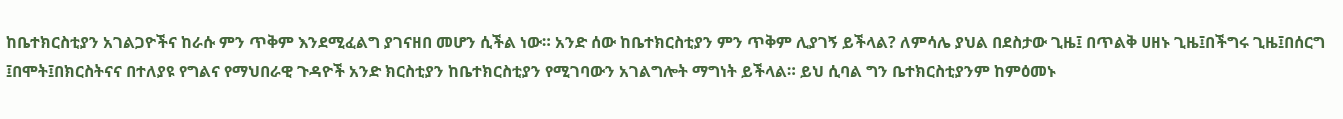ከቤተክርስቲያን አገልጋዮችና ከራሱ ምን ጥቅም እንደሚፈልግ ያገናዘበ መሆን ሲችል ነው። አንድ ሰው ከቤተክርስቲያን ምን ጥቅም ሊያገኝ ይችላል? ለምሳሌ ያህል በደስታው ጊዜ፤ በጥልቅ ሀዘኑ ጊዜ፤በችግሩ ጊዜ፤በሰርግ ፤በሞት፤በክርስትናና በተለያዩ የግልና የማህበራዊ ጉዳዮች አንድ ክርስቲያን ከቤተክርስቲያን የሚገባውን አገልግሎት ማግነት ይችላል። ይህ ሲባል ግን ቤተክርስቲያንም ከምዕመኑ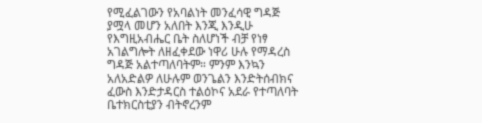የሚፈልገውን የአባልነት መንፈሳዊ ግዳጅ ያሟላ መሆን አለበት እንጂ እንዲሁ የእግዚአብሔር ቤት ስለሆነች ብቻ የነፃ አገልግሎት ለዘፈቀደው ነዋሪ ሁሉ የማዳረስ ግዳጅ አልተጣለባትም። ምንም እንኳን አለአድልዎ ለሁሉም ወንጌልን እንድትሰብክና ፈውስ እንድታዳርስ ተልዕኮና አደራ የተጣለባት ቤተክርስቲያን ብትኖረንም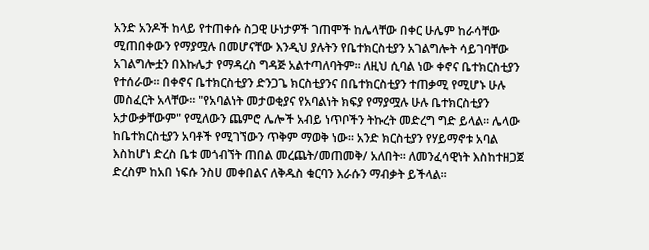አንድ አንዶች ከላይ የተጠቀሱ ስጋዊ ሁነታዎች ገጠሞች ከሌላቸው በቀር ሁሌም ከራሳቸው ሚጠበቀውን የማያሟሉ በመሆናቸው እንዲህ ያሉትን የቤተክርስቲያን አገልግሎት ሳይገባቸው አገልግሎቷን በእኩሌታ የማዳረስ ግዳጅ አልተጣለባትም። ለዚህ ሲባል ነው ቀኖና ቤተክርስቲያን የተሰራው። በቀኖና ቤተክርስቲያን ድንጋጌ ክርስቲያንና በቤተክርስቲያን ተጠቃሚ የሚሆኑ ሁሉ መስፈርት አላቸው። "የአባልነት መታወቂያና የአባልነት ክፍያ የማያሟሉ ሁሉ ቤተክርስቲያን አታውቃቸውም" የሚለውን ጨምሮ ሌሎች አብይ ነጥቦችን ትኩረት መድረግ ግድ ይላል። ሌላው ከቤተክርስቲያን አባቶች የሚገኘውን ጥቅም ማወቅ ነው። አንድ ክርስቲያን የሃይማኖቱ አባል እስከሆነ ድረስ ቤቱ መጎብኘት ጠበል መረጨት/መጠመቅ/ አለበት። ለመንፈሳዊነት እስከተዘጋጀ ድረስም ከአበ ነፍሱ ንስሀ መቀበልና ለቅዱስ ቁርባን እራሱን ማብቃት ይችላል።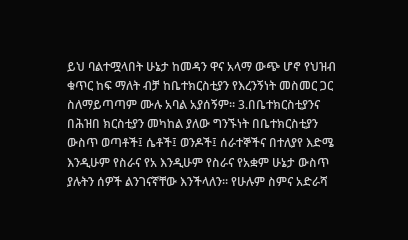ይህ ባልተሟላበት ሁኔታ ከመዳን ዋና አላማ ውጭ ሆኖ የህዝብ ቁጥር ከፍ ማለት ብቻ ከቤተክርስቲያን የእረንኝነት መስመር ጋር ስለማይጣጣም ሙሉ አባል አያሰኝም። 3.በቤተክርስቲያንና በሕዝበ ክርስቲያን መካከል ያለው ግንኙነት በቤተክርስቲያን ውስጥ ወጣቶች፤ ሴቶች፤ ወንዶች፤ ሰራተኞችና በተለያየ እድሜ እንዲሁም የስራና የአ እንዲሁም የስራና የአቋም ሁኔታ ውስጥ ያሉትን ሰዎች ልንገናኛቸው እንችላለን። የሁሉም ስምና አድራሻ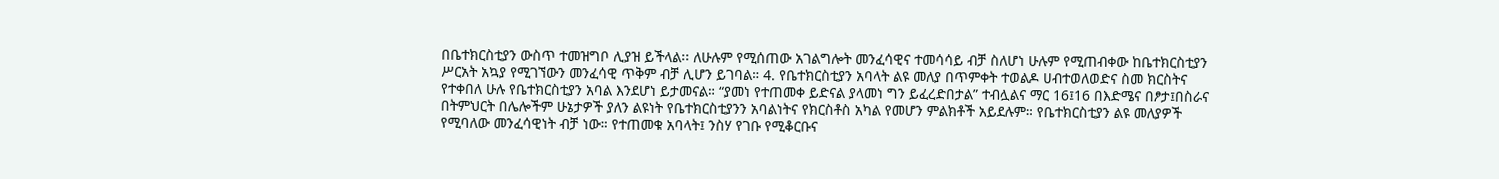በቤተክርስቲያን ውስጥ ተመዝግቦ ሊያዝ ይችላል፡፡ ለሁሉም የሚሰጠው አገልግሎት መንፈሳዊና ተመሳሳይ ብቻ ስለሆነ ሁሉም የሚጠብቀው ከቤተክርስቲያን ሥርአት አኳያ የሚገኘውን መንፈሳዊ ጥቅም ብቻ ሊሆን ይገባል። 4. የቤተክርስቲያን አባላት ልዩ መለያ በጥምቀት ተወልዶ ሀብተወለወድና ስመ ክርስትና የተቀበለ ሁሉ የቤተክርስቲያን አባል እንደሆነ ይታመናል። “ያመነ የተጠመቀ ይድናል ያላመነ ግን ይፈረድበታል” ተብሏልና ማር 16፤16 በእድሜና በፆታ፤በስራና በትምህርት በሌሎችም ሁኔታዎች ያለን ልዩነት የቤተክርስቲያንን አባልነትና የክርስቶስ አካል የመሆን ምልክቶች አይደሉም። የቤተክርስቲያን ልዩ መለያዎች የሚባለው መንፈሳዊነት ብቻ ነው። የተጠመቁ አባላት፤ ንስሃ የገቡ የሚቆርቡና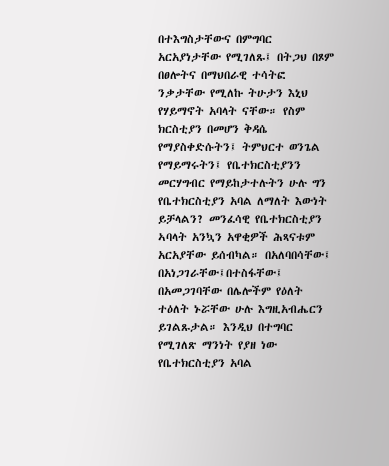በተእግስታቸውና በምግባር አርአያነታቸው የሚገለጹ፤ በትጋህ በጾም በፀሎትና በማህበራዊ ተሳትፎ ንቃታቸው የሚለኩ ትሁታን እኒህ የሃይማኖት አባላት ናቸው። የስም ክርስቲያን በመሆን ቅዳሴ የማያስቀድሱትን፤ ትምህርተ ወንጌል የማይማሩትን፤ የቤተክርስቲያንን መርሃግብር የማይከታተሉትን ሁሉ ግን የቤተክርስቲያን አባል ለማለት እውነት ይቻላልን? መንፈሳዊ የቤተክርስቲያን ኣባላት አንኳን አዋቂዎች ሕጻናቱም አርአያቸው ይሰብካል። በአለባበሳቸው፤ በአነጋገራቸው፤በተስፋቸው፤ በአመጋገባቸው በሌሎችም የዕለት ተዕለት ኑሯቸው ሁሉ እግዚአብሔርን ይገልጹታል። እንዲህ በተግባር የሚገለጽ ማንነት የያዘ ነው የቤተክርስቲያን አባል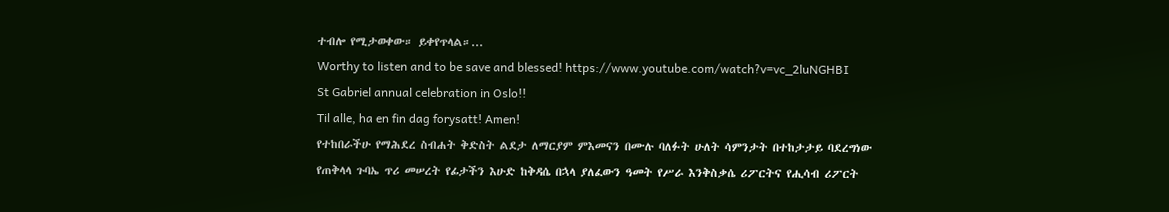ተብሎ የሚታወቀው። ይቀየጥላል።...
Worthy to listen and to be save and blessed! https://www.youtube.com/watch?v=vc_2luNGHBI
St Gabriel annual celebration in Oslo!!
Til alle, ha en fin dag forysatt! Amen!
የተከበራችሁ የማሕደረ ስብሐት ቅድስት ልደታ ለማርያም ምእመናን በሙሉ ባለፉት ሁለት ሳምንታት በተከታታይ ባደረግነው የጠቅላላ ጉባኤ ጥሪ መሠረት የፊታችን እሁድ ከቅዳሴ በኋላ ያለፈውን ዓመት የሥራ እንቅስቃሴ ሪፖርትና የሒሳብ ሪፖርት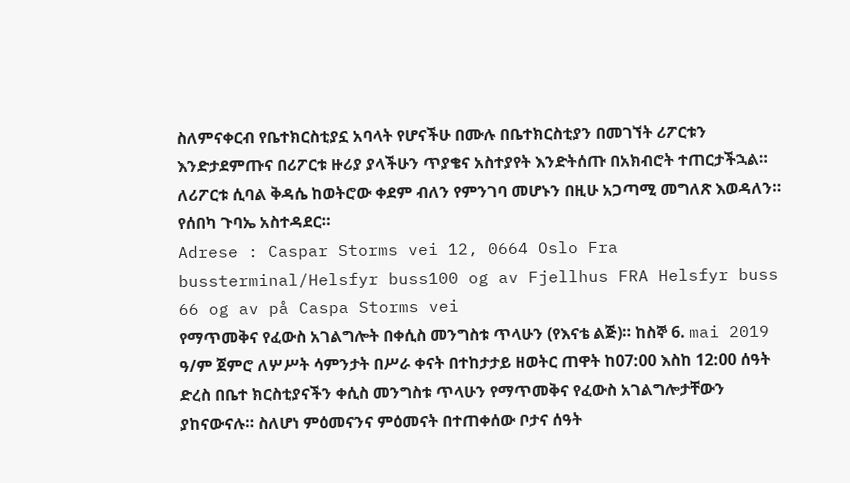ስለምናቀርብ የቤተክርስቲያኗ አባላት የሆናችሁ በሙሉ በቤተክርስቲያን በመገኘት ሪፖርቱን እንድታደምጡና በሪፖርቱ ዙሪያ ያላችሁን ጥያቄና አስተያየት እንድትሰጡ በአክብሮት ተጠርታችኋል። ለሪፖርቱ ሲባል ቅዳሴ ከወትሮው ቀደም ብለን የምንገባ መሆኑን በዚሁ አጋጣሚ መግለጽ እወዳለን። የሰበካ ጉባኤ አስተዳደር።
Adrese : Caspar Storms vei 12, 0664 Oslo Fra bussterminal/Helsfyr buss100 og av Fjellhus FRA Helsfyr buss 66 og av på Caspa Storms vei
የማጥመቅና የፈውስ አገልግሎት በቀሲስ መንግስቱ ጥላሁን (የእናቴ ልጅ)። ከስኞ 6. mai 2019 ዓ/ም ጀምሮ ለሦሥት ሳምንታት በሥራ ቀናት በተከታታይ ዘወትር ጠዋት ከ07:00 እስከ 12:00 ሰዓት ድረስ በቤተ ክርስቲያናችን ቀሲስ መንግስቱ ጥላሁን የማጥመቅና የፈውስ አገልግሎታቸውን ያከናውናሉ። ስለሆነ ምዕመናንና ምዕመናት በተጠቀሰው ቦታና ሰዓት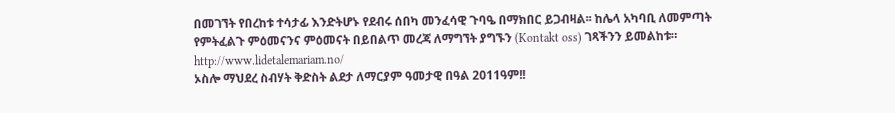በመገኘት የበረከቱ ተሳታፊ እንድትሆኑ የደብሩ ሰበካ መንፈሳዊ ጉባዔ በማክበር ይጋብዛል፡፡ ከሌላ አካባቢ ለመምጣት የምትፈልጉ ምዕመናንና ምዕመናት በይበልጥ መረጃ ለማግኘት ያግኙን (Kontakt oss) ገጻችንን ይመልከቱ። http://www.lidetalemariam.no/
ኦስሎ ማህደረ ስብሃት ቅድስት ልደታ ለማርያም ዓመታዊ በዓል 2011ዓም!!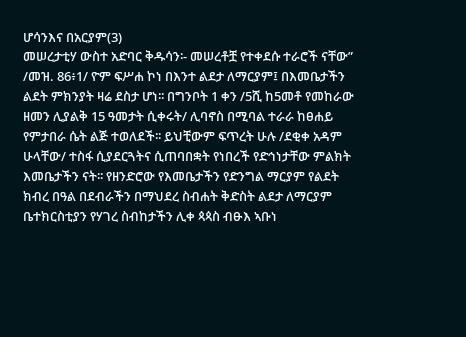ሆሳንእና በአርያም(3)
መሠረታቲሃ ውስተ አድባር ቅዱሳን፡- መሠረቶቿ የተቀደሱ ተራሮች ናቸው” /መዝ. 86፥1/ ዮም ፍሥሐ ኮነ በእንተ ልደታ ለማርያም፤ በእመቤታችን ልደት ምክንያት ዛሬ ደስታ ሆነ፡፡ በግንቦት 1 ቀን /5ሺ ከ5መቶ የመከራው ዘመን ሊያልቅ 15 ዓመታት ሲቀሩት/ ሊባኖስ በሚባል ተራራ ከፀሐይ የምታበራ ሴት ልጅ ተወለደች፡፡ ይህቺውም ፍጥረት ሁሉ /ደቂቀ አዳም ሁላቸው/ ተስፋ ሲያደርጓትና ሲጠባበቋት የነበረች የድኅነታቸው ምልክት እመቤታችን ናት፡፡ የዘንድሮው የእመቤታችን የድንግል ማርያም የልደት ክብረ በዓል በደብራችን በማህደረ ስብሐት ቅድስት ልደታ ለማርያም ቤተክርስቲያን የሃገረ ስብከታችን ሊቀ ጳጳስ ብፁእ ኣቡነ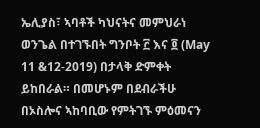ኤሊያስ፣ ኣባቶች ካህናትና መምህራነ ወንጌል በተገኙበት ግንቦት ፫ እና ፬ (May 11 &12-2019) በታላቅ ድምቀት ይከበራል። በመሆኑም በደብራችሁ በኦስሎና ኣከባቢው የምትገኙ ምዕመናን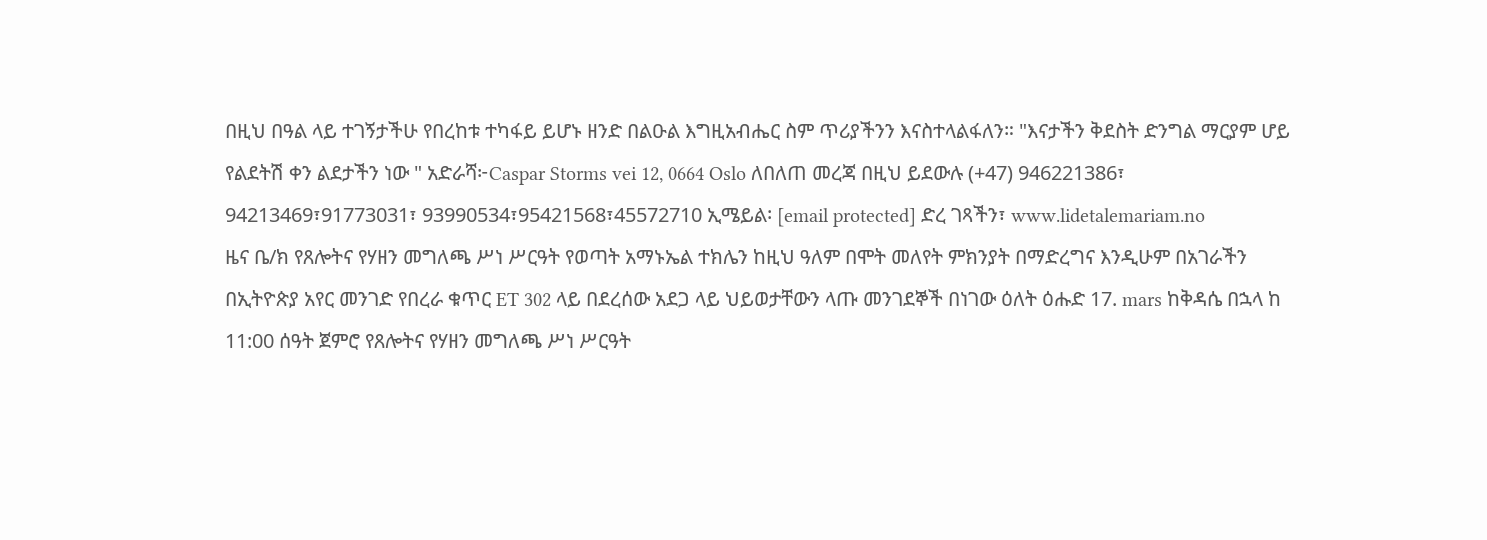በዚህ በዓል ላይ ተገኝታችሁ የበረከቱ ተካፋይ ይሆኑ ዘንድ በልዑል እግዚአብሔር ስም ጥሪያችንን እናስተላልፋለን። "እናታችን ቅደስት ድንግል ማርያም ሆይ የልደትሽ ቀን ልደታችን ነው " አድራሻ፦Caspar Storms vei 12, 0664 Oslo ለበለጠ መረጃ በዚህ ይደውሉ (+47) 946221386፣ 94213469፣91773031፣ 93990534፣95421568፣45572710 ኢሜይል፡ [email protected] ድረ ገጻችን፣ www.lidetalemariam.no
ዜና ቤ/ክ የጸሎትና የሃዘን መግለጫ ሥነ ሥርዓት የወጣት አማኑኤል ተክሌን ከዚህ ዓለም በሞት መለየት ምክንያት በማድረግና እንዲሁም በአገራችን በኢትዮጵያ አየር መንገድ የበረራ ቁጥር ET 302 ላይ በደረሰው አደጋ ላይ ህይወታቸውን ላጡ መንገደኞች በነገው ዕለት ዕሑድ 17. mars ከቅዳሴ በኋላ ከ 11:00 ሰዓት ጀምሮ የጸሎትና የሃዘን መግለጫ ሥነ ሥርዓት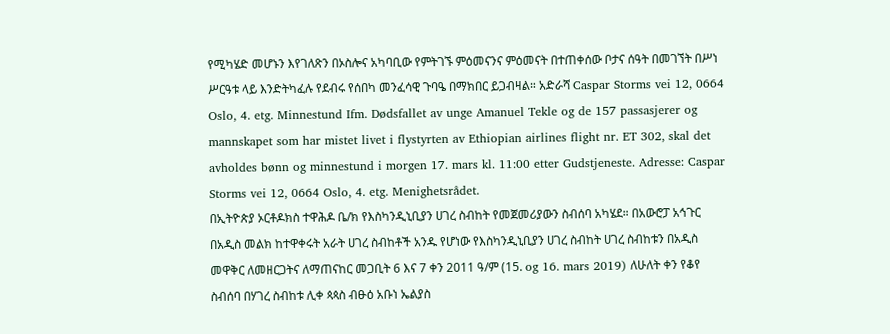የሚካሄድ መሆኑን እየገለጽን በኦስሎና አካባቢው የምትገኙ ምዕመናንና ምዕመናት በተጠቀሰው ቦታና ሰዓት በመገኘት በሥነ ሥርዓቱ ላይ እንድትካፈሉ የደብሩ የሰበካ መንፈሳዊ ጉባዔ በማክበር ይጋብዛል። አድራሻ Caspar Storms vei 12, 0664 Oslo, 4. etg. Minnestund Ifm. Dødsfallet av unge Amanuel Tekle og de 157 passasjerer og mannskapet som har mistet livet i flystyrten av Ethiopian airlines flight nr. ET 302, skal det avholdes bønn og minnestund i morgen 17. mars kl. 11:00 etter Gudstjeneste. Adresse: Caspar Storms vei 12, 0664 Oslo, 4. etg. Menighetsrådet.
በኢትዮጵያ ኦርቶዶክስ ተዋሕዶ ቤ/ክ የእስካንዲኒቢያን ሀገረ ስብከት የመጀመሪያውን ስብሰባ አካሄደ። በአውሮፓ አኅጉር በአዲስ መልክ ከተዋቀሩት አራት ሀገረ ስብከቶች አንዱ የሆነው የእስካንዲኒቢያን ሀገረ ስብከት ሀገረ ስብከቱን በአዲስ መዋቅር ለመዘርጋትና ለማጠናከር መጋቢት 6 እና 7 ቀን 2011 ዓ/ም (15. og 16. mars 2019) ለሁለት ቀን የቆየ ስብሰባ በሃገረ ስብከቱ ሊቀ ጳጳስ ብፁዕ አቡነ ኤልያስ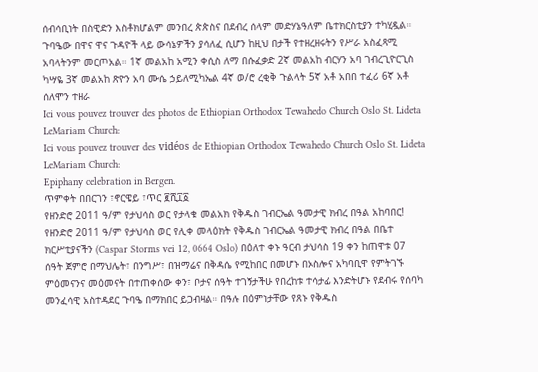ሰብሳቢነት በስዊድን እስቶክሆልም መንበረ ጵጵስና በደብረ ሰላም መድሃኔዓለም ቤተክርስቲያን ተካሂዷል። ጉባዔው በዋና ዋና ጉዳዮች ላይ ውሳኔዎችን ያሳለፈ ሲሆን ከዚህ በታች የተዘረዘሩትን የሥራ አስፈጻሚ አባላትንም መርጦአል። 1ኛ መልአከ አሚን ቀሲስ ለማ በሱፈቃድ 2ኛ መልአከ ብርሃን አባ ገብረጊዮርጊስ ካሣዬ 3ኛ መልአከ ጽዮን አባ ሙሴ ኃይለሚካኤል 4ኛ ወ/ሮ ረቂቅ ጉልላት 5ኛ አቶ አበበ ተፈሪ 6ኛ አቶ ሰለሞን ተዘራ
Ici vous pouvez trouver des photos de Ethiopian Orthodox Tewahedo Church Oslo St. Lideta LeMariam Church:
Ici vous pouvez trouver des vidéos de Ethiopian Orthodox Tewahedo Church Oslo St. Lideta LeMariam Church:
Epiphany celebration in Bergen.
ጥምቀት በበርገን ፣ኖርዌይ ፣ጥር ፪ሺ፲፩
የዘንድሮ 2011 ዓ/ም የታህሳስ ወር የታላቁ መልአክ የቅዱስ ገብርኤል ዓመታዊ ክብረ በዓል አከባበር! የዘንድሮ 2011 ዓ/ም የታህሳስ ወር የሊቀ መላዕክት የቅዱስ ገብርኤል ዓመታዊ ክብረ በዓል በቤተ ክርሥቲያናችን (Caspar Storms vei 12, 0664 Oslo) በዕለተ ቀኑ ዓርብ ታህሳስ 19 ቀን ከጠዋቱ 07 ሰዓት ጀምሮ በማህሌት፣ በንግሥ፣ በዝማሬና በቅዳሴ የሚከበር በመሆኑ በኦስሎና አካባቢዋ የምትገኙ ምዕመናንና መዕመናት በተጠቀሰው ቀን፣ ቦታና ሰዓት ተገኝታችሁ የበረከቱ ተሳታፊ እንድትሆኑ የደብሩ የሰባካ መንፈሳዊ አስተዳደር ጉባዔ በማክበር ይጋብዛል። በዓሉ በዕምነታቸው የጸኑ የቅዱስ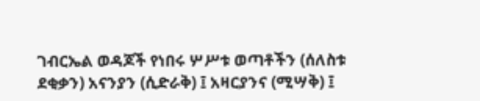ገብርኤል ወዳጆች የነበሩ ሦሥቱ ወጣቶችን (ሰለስቱ ደቂቃን) አናንያን (ሲድራቅ) ፤ አዛርያንና (ሚሣቅ) ፤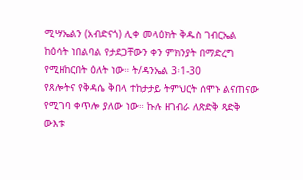ሚሣኤልን (አብድናጎ) ሊቀ መላዕክት ቅዱስ ገብርኤል ከዕሳት ነበልባል የታደጋቸውን ቀን ምክንያት በማድረግ የሚዘከርበት ዕለት ነው። ት/ዳንኤል 3፡1-30
የጸሎትና የቅዳሴ ቅበላ ተከታታይ ትምህርት ሰሞኑ ልናጠናው የሚገባ ቀጥሎ ያለው ነው። ኩሉ ዘገብራ ለጽድቅ ጻድቅ ውእቱ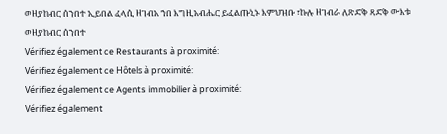ወዘያከብር ሰንበተ ኢይበል ፈላሲ ዘገብአ ኀበ እግዚአብሔር ይፈልጡኒኑ እምህዝቡ ፣ኩሉ ዘገብራ ለጽድቅ ጻድቅ ውእቱ ወዘያከብር ሰንበተ
Vérifiez également ce Restaurants à proximité:
Vérifiez également ce Hôtels à proximité:
Vérifiez également ce Agents immobilier à proximité:
Vérifiez également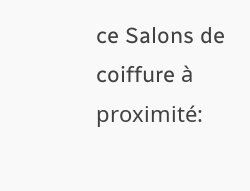ce Salons de coiffure à proximité: